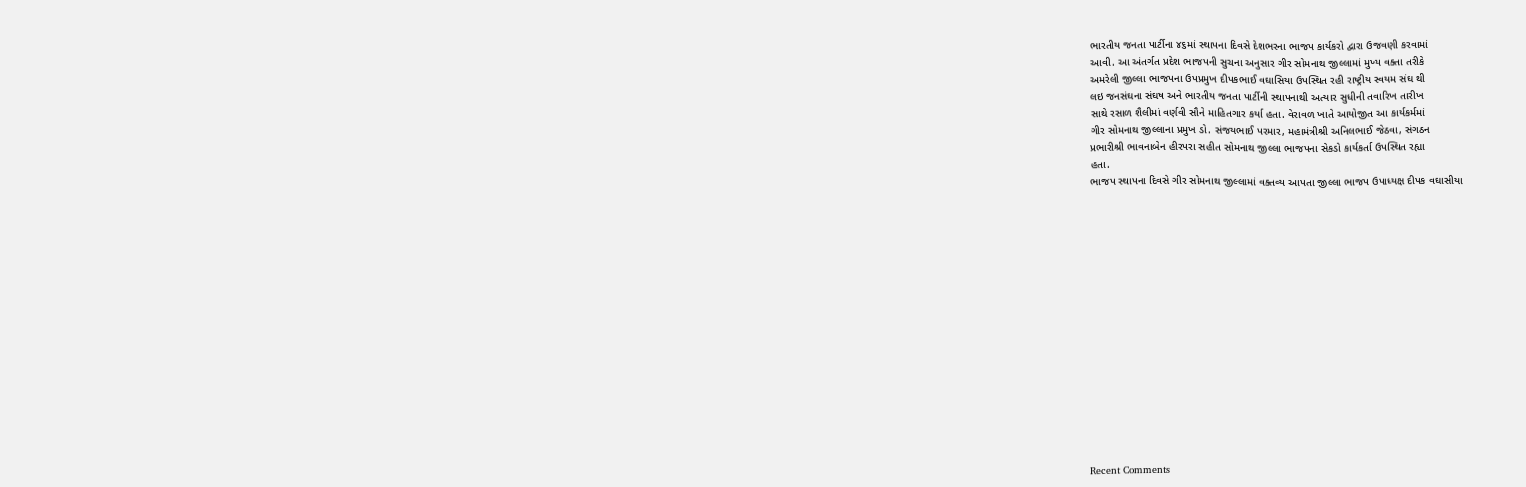ભારતીય જનતા પાર્ટીના ૪૬માં સ્થાપના દિવસે દેશભરના ભાજપ કાર્યકરો દ્વારા ઉજવણી કરવામાં
આવી. આ અંતર્ગત પ્રદેશ ભાજપની સુચના અનુસાર ગીર સોમનાથ જીલ્લામાં મુખ્ય વક્તા તરીકે
અમરેલી જીલ્લા ભાજપના ઉપપ્રમુખ દીપકભાઈ વઘાસિયા ઉપસ્થિત રહી રાષ્ટ્રીય સ્વયમ સંઘ થી
લઇ જનસંઘના સંઘષ અને ભારતીય જનતા પાર્ટીની સ્થાપનાથી અત્યાર સુધીની તવારિખ તારીખ
સાથે રસાળ શૈલીમાં વર્ણવી સૌને માહિતગાર કર્યા હતા. વેરાવળ ખાતે આયોજીત આ કાર્યકર્મમાં
ગીર સોમનાથ જીલ્લાના પ્રમુખ ડો. સંજયભાઈ પરમાર, મહામંત્રીશ્રી અનિલભાઈ જેઠવા, સંગઠન
પ્રભારીશ્રી ભાવનાબેન હીરપરા સહીત સોમનાથ જીલ્લા ભાજપના સેકડો કાર્યકર્તા ઉપસ્થિત રહ્યા
હતા.
ભાજપ સ્થાપના દિવસે ગીર સોમનાથ જીલ્લામાં વક્તવ્ય આપતા જીલ્લા ભાજપ ઉપાધ્યક્ષ દીપક વઘાસીયા
















Recent Comments